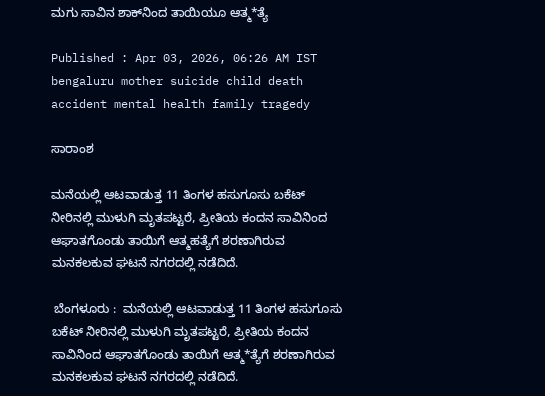ಮಗು ಸಾವಿನ ಶಾಕ್‌ನಿಂದ ತಾಯಿಯೂ ಆತ್ಮ*ತ್ಯೆ

Published : Apr 03, 2026, 06:26 AM IST
bengaluru mother suicide child death accident mental health family tragedy

ಸಾರಾಂಶ

ಮನೆಯಲ್ಲಿ ಆಟವಾಡುತ್ತ 11 ತಿಂಗಳ ಹಸುಗೂಸು ಬಕೆಟ್‌ ನೀರಿನಲ್ಲಿ ಮುಳುಗಿ ಮೃತಪಟ್ಟರೆ, ಪ್ರೀತಿಯ ಕಂದನ ಸಾವಿನಿಂದ ಆಘಾತಗೊಂಡು ತಾಯಿಗೆ ಆತ್ಮಹತ್ಯೆಗೆ ಶರಣಾಗಿರುವ ಮನಕಲಕುವ ಘಟನೆ ನಗರದಲ್ಲಿ ನಡೆದಿದೆ.

 ಬೆಂಗಳೂರು :  ಮನೆಯಲ್ಲಿ ಆಟವಾಡುತ್ತ 11 ತಿಂಗಳ ಹಸುಗೂಸು ಬಕೆಟ್‌ ನೀರಿನಲ್ಲಿ ಮುಳುಗಿ ಮೃತಪಟ್ಟರೆ, ಪ್ರೀತಿಯ ಕಂದನ ಸಾವಿನಿಂದ ಆಘಾತಗೊಂಡು ತಾಯಿಗೆ ಆತ್ಮ*ತ್ಯೆಗೆ ಶರಣಾಗಿರುವ ಮನಕಲಕುವ ಘಟನೆ ನಗರದಲ್ಲಿ ನಡೆದಿದೆ.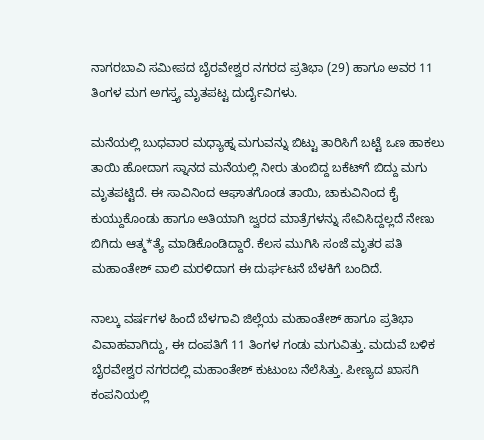ನಾಗರಬಾವಿ ಸಮೀಪದ ಬೈರವೇಶ್ವರ ನಗರದ ಪ್ರತಿಭಾ (29) ಹಾಗೂ ಅವರ 11 ತಿಂಗಳ ಮಗ ಅಗಸ್ತ್ಯ ಮೃತಪಟ್ಟ ದುರ್ದೈವಿಗಳು.

ಮನೆಯಲ್ಲಿ ಬುಧವಾರ ಮಧ್ಯಾಹ್ನ ಮಗುವನ್ನು ಬಿಟ್ಟು ತಾರಿಸಿಗೆ ಬಟ್ಟೆ ಒಣ ಹಾಕಲು ತಾಯಿ ಹೋದಾಗ ಸ್ನಾನದ ಮನೆಯಲ್ಲಿ ನೀರು ತುಂಬಿದ್ದ ಬಕೆಟ್‌ಗೆ ಬಿದ್ದು ಮಗು ಮೃತಪಟ್ಟಿದೆ. ಈ ಸಾವಿನಿಂದ ಆಘಾತಗೊಂಡ ತಾಯಿ, ಚಾಕುವಿನಿಂದ ಕೈ ಕುಯ್ದುಕೊಂಡು ಹಾಗೂ ಅತಿಯಾಗಿ ಜ್ವರದ ಮಾತ್ರೆಗಳನ್ನು ಸೇವಿಸಿದ್ದಲ್ಲದೆ ನೇಣು ಬಿಗಿದು ಆತ್ಮ*ತ್ಯೆ ಮಾಡಿಕೊಂಡಿದ್ದಾರೆ. ಕೆಲಸ ಮುಗಿಸಿ ಸಂಜೆ ಮೃತರ ಪತಿ ಮಹಾಂತೇಶ್ ವಾಲಿ ಮರಳಿದಾಗ ಈ ದುರ್ಘಟನೆ ಬೆಳಕಿಗೆ ಬಂದಿದೆ.

ನಾಲ್ಕು ವರ್ಷಗಳ ಹಿಂದೆ ಬೆಳಗಾವಿ ಜಿಲ್ಲೆಯ ಮಹಾಂತೇಶ್ ಹಾಗೂ ಪ್ರತಿಭಾ ವಿವಾಹವಾಗಿದ್ದು, ಈ ದಂಪತಿಗೆ 11 ತಿಂಗಳ ಗಂಡು ಮಗುವಿತ್ತು. ಮದುವೆ ಬಳಿಕ ಬೈರವೇಶ್ವರ ನಗರದಲ್ಲಿ ಮಹಾಂತೇಶ್ ಕುಟುಂಬ ನೆಲೆಸಿತ್ತು. ಪೀಣ್ಯದ ಖಾಸಗಿ ಕಂಪನಿಯಲ್ಲಿ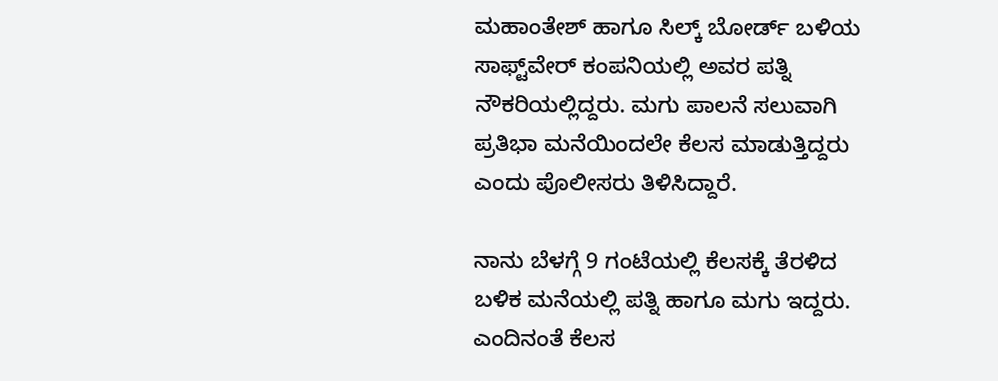ಮಹಾಂತೇಶ್ ಹಾಗೂ ಸಿಲ್ಕ್ ಬೋರ್ಡ್‌ ಬಳಿಯ ಸಾಫ್ಟ್‌ವೇರ್ ಕಂಪನಿಯಲ್ಲಿ ಅವರ ಪತ್ನಿ ನೌಕರಿಯಲ್ಲಿದ್ದರು. ಮಗು ಪಾಲನೆ ಸಲುವಾಗಿ ಪ್ರತಿಭಾ ಮನೆಯಿಂದಲೇ ಕೆಲಸ ಮಾಡುತ್ತಿದ್ದರು ಎಂದು ಪೊಲೀಸರು ತಿಳಿಸಿದ್ದಾರೆ.

ನಾನು ಬೆಳಗ್ಗೆ 9 ಗಂಟೆಯಲ್ಲಿ ಕೆಲಸಕ್ಕೆ ತೆರಳಿದ ಬಳಿಕ ಮನೆಯಲ್ಲಿ ಪತ್ನಿ ಹಾಗೂ ಮಗು ಇದ್ದರು. ಎಂದಿನಂತೆ ಕೆಲಸ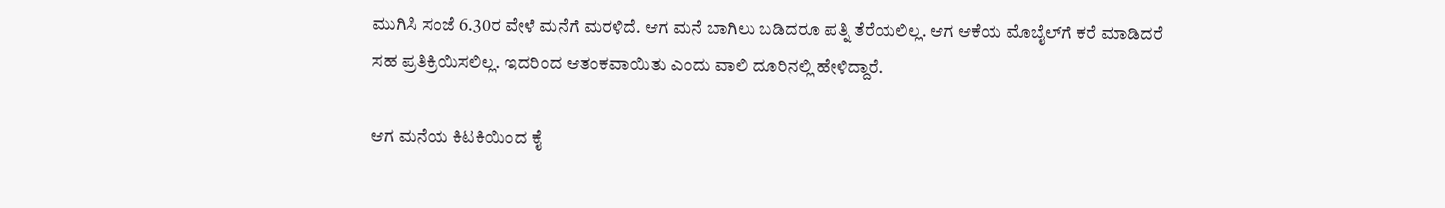ಮುಗಿಸಿ ಸಂಜೆ 6.30ರ ವೇಳೆ ಮನೆಗೆ ಮರಳಿದೆ. ಆಗ ಮನೆ ಬಾಗಿಲು ಬಡಿದರೂ ಪತ್ನಿ ತೆರೆಯಲಿಲ್ಲ. ಆಗ ಆಕೆಯ ಮೊಬೈಲ್‌ಗೆ ಕರೆ ಮಾಡಿದರೆ ಸಹ ಪ್ರತಿಕ್ರಿಯಿಸಲಿಲ್ಲ. ಇದರಿಂದ ಆತಂಕವಾಯಿತು ಎಂದು ವಾಲಿ ದೂರಿನಲ್ಲಿ ಹೇಳಿದ್ದಾರೆ.

ಆಗ ಮನೆಯ ಕಿಟಕಿಯಿಂದ ಕೈ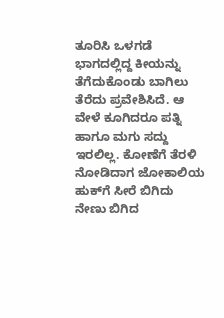ತೂರಿಸಿ ಒಳಗಡೆ ಭಾಗದಲ್ಲಿದ್ದ ಕೀಯನ್ನು ತೆಗೆದುಕೊಂಡು ಬಾಗಿಲು ತೆರೆದು ಪ್ರವೇಶಿಸಿದೆ. ಆ ವೇಳೆ ಕೂಗಿದರೂ ಪತ್ನಿ ಹಾಗೂ ಮಗು ಸದ್ದು ಇರಲಿಲ್ಲ. ಕೋಣೆಗೆ ತೆರಳಿ ನೋಡಿದಾಗ ಜೋಕಾಲಿಯ ಹುಕ್‌ಗೆ ಸೀರೆ ಬಿಗಿದು ನೇಣು ಬಿಗಿದ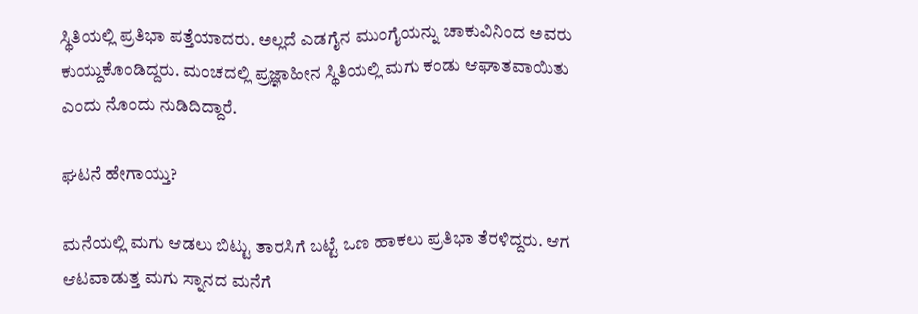ಸ್ಥಿತಿಯಲ್ಲಿ ಪ್ರತಿಭಾ ಪತ್ತೆಯಾದರು. ಅಲ್ಲದೆ ಎಡಗೈನ ಮುಂಗೈಯನ್ನು ಚಾಕುವಿನಿಂದ ಅವರು ಕುಯ್ದುಕೊಂಡಿದ್ದರು. ಮಂಚದಲ್ಲಿ ಪ್ರಜ್ಞಾಹೀನ ಸ್ಥಿತಿಯಲ್ಲಿ ಮಗು ಕಂಡು ಆಘಾತವಾಯಿತು ಎಂದು ನೊಂದು ನುಡಿದಿದ್ದಾರೆ.

ಘಟನೆ ಹೇಗಾಯ್ತು?

ಮನೆಯಲ್ಲಿ ಮಗು ಆಡಲು ಬಿಟ್ಟು ತಾರಸಿಗೆ ಬಟ್ಟೆ ಒಣ ಹಾಕಲು ಪ್ರತಿಭಾ ತೆರಳಿದ್ದರು. ಆಗ ಆಟವಾಡುತ್ತ ಮಗು ಸ್ನಾನದ ಮನೆಗೆ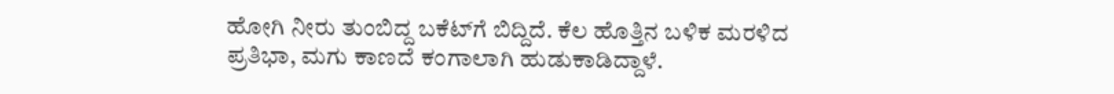ಹೋಗಿ ನೀರು ತುಂಬಿದ್ದ ಬಕೆಟ್‌ಗೆ ಬಿದ್ದಿದೆ. ಕೆಲ ಹೊತ್ತಿನ ಬಳಿಕ ಮರಳಿದ ಪ್ರತಿಭಾ, ಮಗು ಕಾಣದೆ ಕಂಗಾಲಾಗಿ ಹುಡುಕಾಡಿದ್ದಾಳೆ.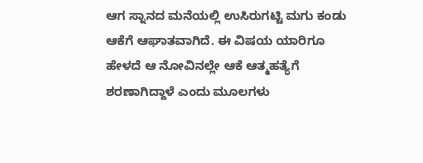ಆಗ ಸ್ನಾನದ ಮನೆಯಲ್ಲಿ ಉಸಿರುಗಟ್ಟಿ ಮಗು ಕಂಡು ಆಕೆಗೆ ಆಘಾತವಾಗಿದೆ. ಈ ವಿಷಯ ಯಾರಿಗೂ ಹೇಳದೆ ಆ ನೋವಿನಲ್ಲೇ ಆಕೆ ಆತ್ಮಹತ್ಯೆಗೆ ಶರಣಾಗಿದ್ದಾಳೆ ಎಂದು ಮೂಲಗಳು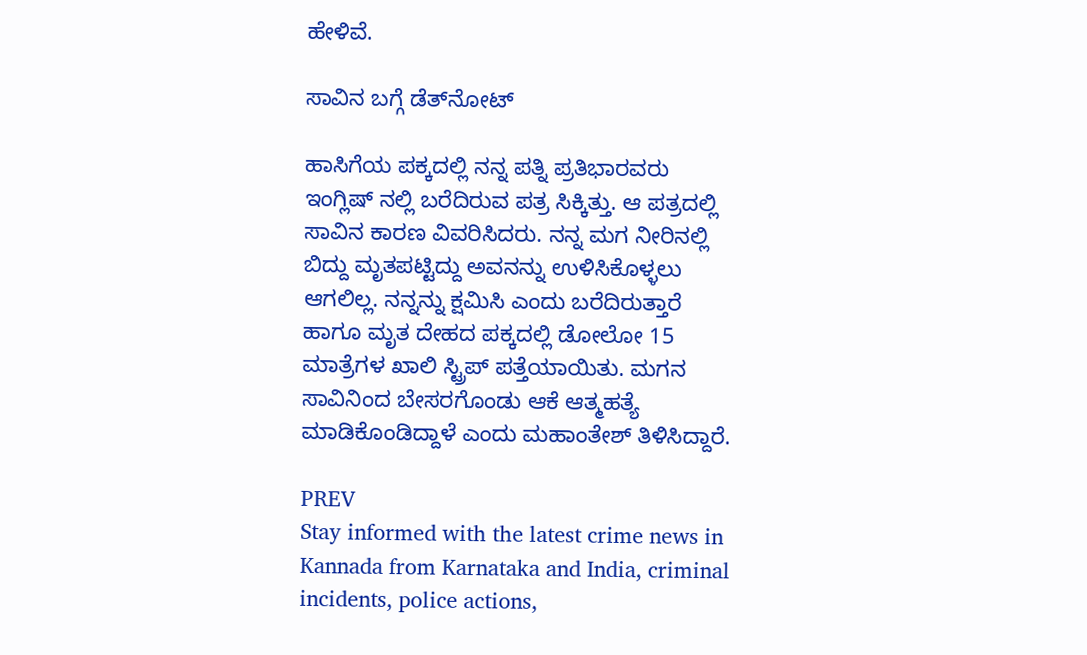ಹೇಳಿವೆ.

ಸಾವಿನ ಬಗ್ಗೆ ಡೆತ್‌ನೋಟ್‌

ಹಾಸಿಗೆಯ ಪಕ್ಕದಲ್ಲಿ ನನ್ನ ಪತ್ನಿ ಪ್ರತಿಭಾರವರು ಇಂಗ್ಲಿಷ್ ನಲ್ಲಿ ಬರೆದಿರುವ ಪತ್ರ ಸಿಕ್ಕಿತ್ತು. ಆ ಪತ್ರದಲ್ಲಿ ಸಾವಿನ ಕಾರಣ ವಿವರಿಸಿದರು. ನನ್ನ ಮಗ ನೀರಿನಲ್ಲಿ ಬಿದ್ದು ಮೃತಪಟ್ಟಿದ್ದು ಅವನನ್ನು ಉಳಿಸಿಕೊಳ್ಳಲು ಆಗಲಿಲ್ಲ. ನನ್ನನ್ನು ಕ್ಷಮಿಸಿ ಎಂದು ಬರೆದಿರುತ್ತಾರೆ ಹಾಗೂ ಮೃತ ದೇಹದ ಪಕ್ಕದಲ್ಲಿ ಡೋಲೋ 15 ಮಾತ್ರೆಗಳ ಖಾಲಿ ಸ್ಟ್ರಿಪ್‌ ಪತ್ತೆಯಾಯಿತು. ಮಗನ ಸಾವಿನಿಂದ ಬೇಸರಗೊಂಡು ಆಕೆ ಆತ್ಮಹತ್ಯೆ ಮಾಡಿಕೊಂಡಿದ್ದಾಳೆ ಎಂದು ಮಹಾಂತೇಶ್ ತಿಳಿಸಿದ್ದಾರೆ.

PREV
Stay informed with the latest crime news in Kannada from Karnataka and India, criminal incidents, police actions,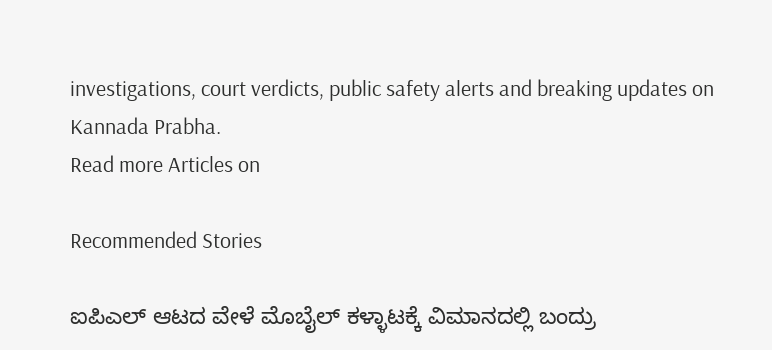investigations, court verdicts, public safety alerts and breaking updates on Kannada Prabha.
Read more Articles on

Recommended Stories

ಐಪಿಎಲ್‌ ಆಟದ ವೇಳೆ ಮೊಬೈಲ್ ಕಳ್ಳಾಟಕ್ಕೆ ವಿಮಾನದಲ್ಲಿ ಬಂದ್ರು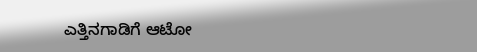ಎತ್ತಿನಗಾಡಿಗೆ ಆಟೋ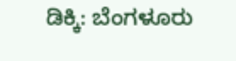ಡಿಕ್ಕಿ: ಬೆಂಗಳೂರು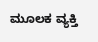ಮೂಲಕ ವ್ಯಕ್ತಿ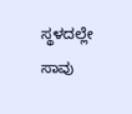ಸ್ಥಳದಲ್ಲೇ ಸಾವು